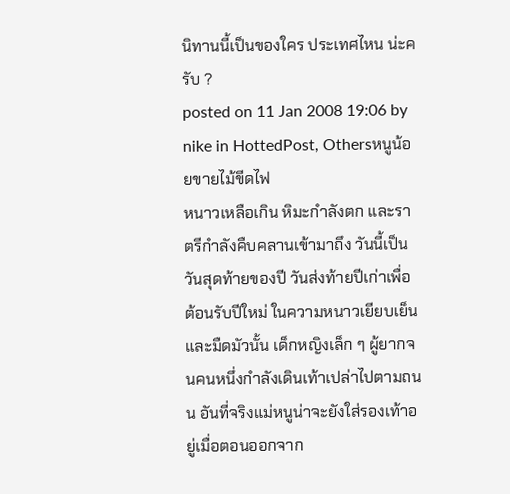นิทานนี้เป็นของใคร ประเทศไหน น่ะครับ ?
posted on 11 Jan 2008 19:06 by nike in HottedPost, Othersหนูน้อยขายไม้ขีดไฟ
หนาวเหลือเกิน หิมะกำลังตก และราตรีกำลังคืบคลานเข้ามาถึง วันนี้เป็นวันสุดท้ายของปี วันส่งท้ายปีเก่าเพื่อต้อนรับปีใหม่ ในความหนาวเยียบเย็นและมืดมัวนั้น เด็กหญิงเล็ก ๆ ผู้ยากจนคนหนึ่งกำลังเดินเท้าเปล่าไปตามถนน อันที่จริงแม่หนูน่าจะยังใส่รองเท้าอยู่เมื่อตอนออกจาก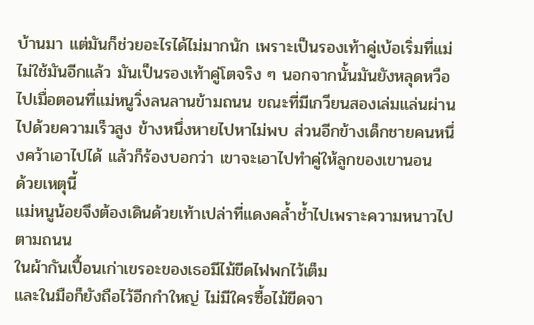บ้านมา แต่มันก็ช่วยอะไรได้ไม่มากนัก เพราะเป็นรองเท้าคู่เบ้อเริ่มที่แม่ไม่ใช้มันอีกแล้ว มันเป็นรองเท้าคู่โตจริง ๆ นอกจากนั้นมันยังหลุดหวือไปเมื่อตอนที่แม่หนูวิ่งลนลานข้ามถนน ขณะที่มีเกวียนสองเล่มแล่นผ่านไปด้วยความเร็วสูง ข้างหนึ่งหายไปหาไม่พบ ส่วนอีกข้างเด็กชายคนหนึ่งคว้าเอาไปได้ แล้วก็ร้องบอกว่า เขาจะเอาไปทำคู่ให้ลูกของเขานอน
ด้วยเหตุนี้
แม่หนูน้อยจึงต้องเดินด้วยเท้าเปล่าที่แดงคล้ำช้ำไปเพราะความหนาวไปตามถนน
ในผ้ากันเปื้อนเก่าเขรอะของเธอมีไม้ขีดไฟพกไว้เต็ม
และในมือก็ยังถือไว้อีกกำใหญ่ ไม่มีใครซื้อไม้ขีดจา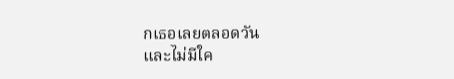กเธอเลยตลอดวัน
และไม่มีใค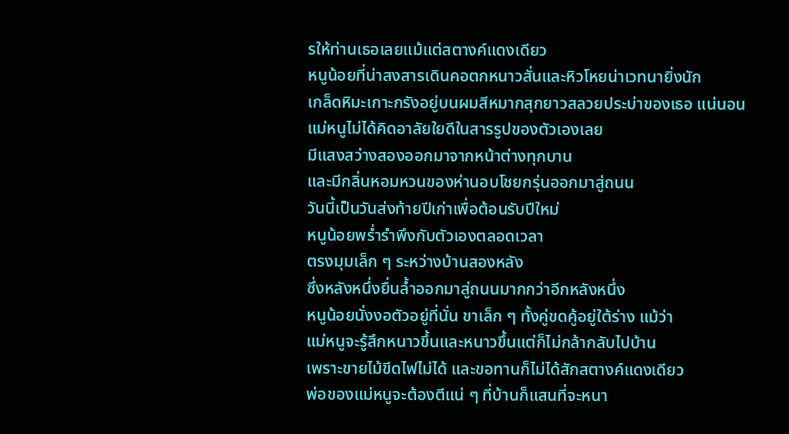รให้ท่านเธอเลยแม้แต่สตางค์แดงเดียว
หนูน้อยที่น่าสงสารเดินคอตกหนาวสั่นและหิวโหยน่าเวทนายิ่งนัก
เกล็ดหิมะเกาะกรังอยู่บนผมสีหมากสุกยาวสลวยประบ่าของเธอ แน่นอน
แม่หนูไม่ได้คิดอาลัยใยดีในสารรูปของตัวเองเลย
มีแสงสว่างสองออกมาจากหน้าต่างทุกบาน
และมีกลิ่นหอมหวนของห่านอบโชยกรุ่นออกมาสู่ถนน
วันนี้เป็นวันส่งท้ายปีเก่าเพื่อต้อนรับปีใหม่
หนูน้อยพร่ำรำพึงกับตัวเองตลอดเวลา
ตรงมุมเล็ก ๆ ระหว่างบ้านสองหลัง
ซึ่งหลังหนึ่งยื่นล้ำออกมาสู่ถนนมากกว่าอีกหลังหนึ่ง
หนูน้อยนั่งงอตัวอยู่ที่นั่น ขาเล็ก ๆ ทั้งคู่ขดคู้อยู่ใต้ร่าง แม้ว่า
แม่หนูจะรู้สึกหนาวขึ้นและหนาวขึ้นแต่ก็ไม่กล้ากลับไปบ้าน
เพราะขายไม้ขีดไฟไม่ได้ และขอทานก็ไม่ได้สักสตางค์แดงเดียว
พ่อของแม่หนูจะต้องตีแน่ ๆ ที่บ้านก็แสนที่จะหนา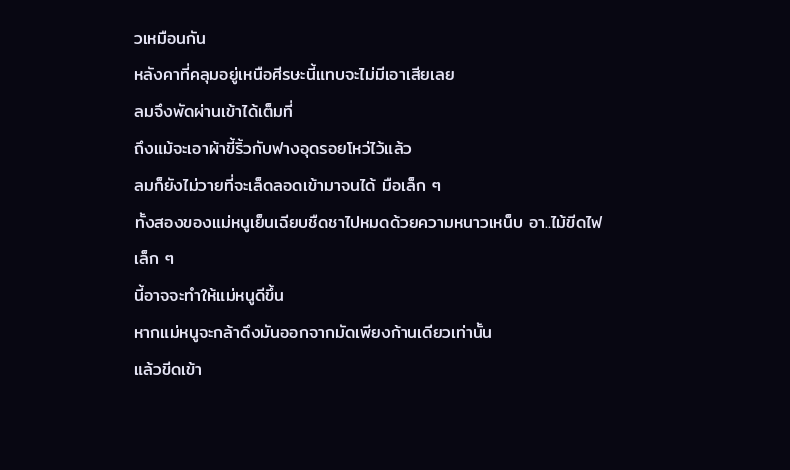วเหมือนกัน
หลังคาที่คลุมอยู่เหนือศีรษะนี้แทบจะไม่มีเอาเสียเลย
ลมจึงพัดผ่านเข้าได้เต็มที่
ถึงแม้จะเอาผ้าขี้ริ้วกับฟางอุดรอยโหว่ไว้แล้ว
ลมก็ยังไม่วายที่จะเล็ดลอดเข้ามาจนได้ มือเล็ก ๆ
ทั้งสองของแม่หนูเย็นเฉียบชืดชาไปหมดด้วยความหนาวเหน็บ อา..ไม้ขีดไฟเล็ก ๆ
นี้อาจจะทำให้แม่หนูดีขึ้น
หากแม่หนูจะกล้าดึงมันออกจากมัดเพียงก้านเดียวเท่านั้น
แล้วขีดเข้า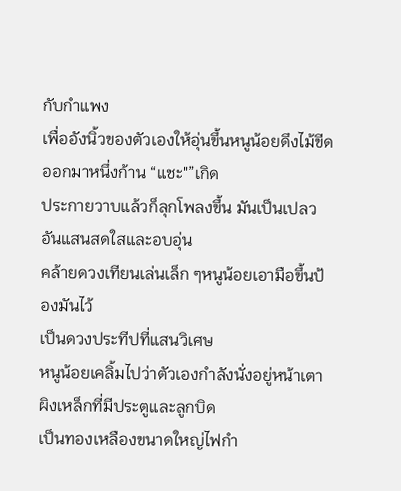กับกำแพง
เพื่ออังนิ้วของตัวเองให้อุ่นขึ้นหนูน้อยดึงไม้ขีดออกมาหนึ่งก้าน “แชะ"”เกิด
ประกายวาบแล้วก็ลุกโพลงขึ้น มันเป็นเปลวอันแสนสดใสและอบอุ่น
คล้ายดวงเทียนเล่นเล็ก ๆหนูน้อยเอามือขึ้นป้องมันไว้
เป็นดวงประทีปที่แสนวิเศษ
หนูน้อยเคลิ้มไปว่าตัวเองกำลังนั่งอยู่หน้าเตาผิงเหล็กที่มีประตูและลูกบิด
เป็นทองเหลืองขนาดใหญ่ไฟกำ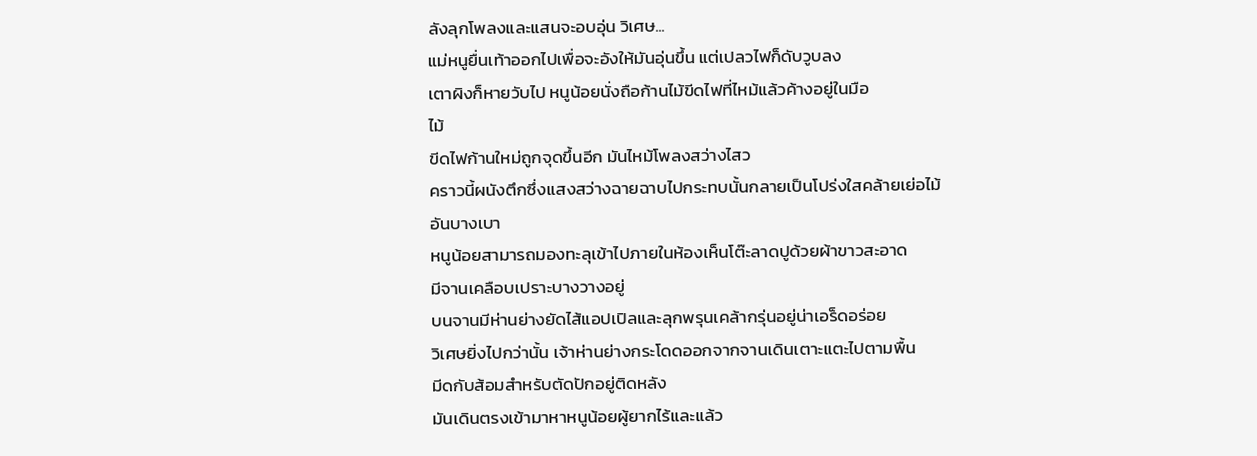ลังลุกโพลงและแสนจะอบอุ่น วิเศษ...
แม่หนูยื่นเท้าออกไปเพื่อจะอังให้มันอุ่นขึ้น แต่เปลวไฟก็ดับวูบลง
เตาผิงก็หายวับไป หนูน้อยนั่งถือก้านไม้ขีดไฟที่ไหม้แล้วค้างอยู่ในมือ
ไม้
ขีดไฟก้านใหม่ถูกจุดขึ้นอีก มันไหม้โพลงสว่างไสว
คราวนี้ผนังตึกซึ่งแสงสว่างฉายฉาบไปกระทบนั้นกลายเป็นโปร่งใสคล้ายเย่อไม้
อันบางเบา
หนูน้อยสามารถมองทะลุเข้าไปภายในห้องเห็นโต๊ะลาดปูด้วยผ้าขาวสะอาด
มีจานเคลือบเปราะบางวางอยู่
บนจานมีห่านย่างยัดไส้แอปเปิลและลุกพรุนเคล้ากรุ่นอยู่น่าเอร็ดอร่อย
วิเศษยิ่งไปกว่านั้น เจ้าห่านย่างกระโดดออกจากจานเดินเตาะแตะไปตามพื้น
มีดกับส้อมสำหรับตัดปักอยู่ติดหลัง
มันเดินตรงเข้ามาหาหนูน้อยผู้ยากไร้และแล้ว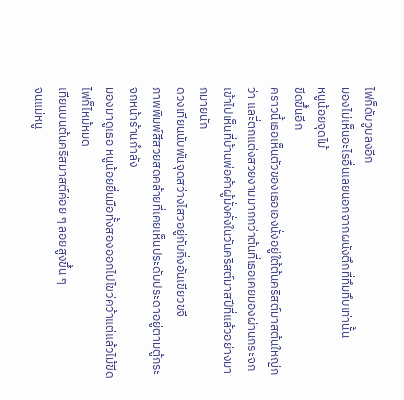ไฟก็ดับวูบลงอีก
มองไม่เห็นอะไรอื่นเลยนอกจากผนังตึกที่ทึมทึบเท่านั้น
หนูน้อยจุดไม้
ขีดขึ้นอีก
คราวนี้เธอเห็นตัวของเธอเองนั่งอยู่ใต้ต้นคริสต์มาสต้นใหญ่กว่า และี่ตกแต่งสวยงามมากกว่าต้นที่เธอเคยมองผ่านกระจกเข้าไปเห็นที่บ้านพ่อค้าผู้มั่งคั่งในวันคริสต์มาสปีที่แล้วอย่างมากมายนัก
ดวงเทียนนับพันจุดสว่างไสวอยู่กับกิ่งอันเขียวขจี
ภาพพิมพ์สีสวยสดคล้ายที่เคยเห็นประดับประดาอยู่ตามตู้กระจกหน้าร้านกำลัง
มองมาดูเธอ หนูน้อยยื่นมือทั้งสองออกไปไขว่คว้าแต่แล้วไม้ขีดไฟก็ไหม้หมด
เทียนบนต้นคริสมาสต์ค่อย ๆ ลอยสูงขึ้น ๆ
จนแม่หนู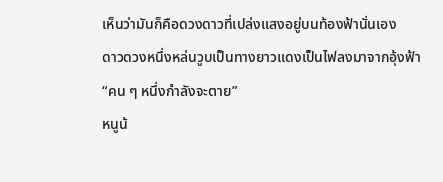เห็นว่ามันก็คือดวงดาวที่เปล่งแสงอยู่บนท้องฟ้านั่นเอง
ดาวดวงหนึ่งหล่นวูบเป็นทางยาวแดงเป็นไฟลงมาจากอุ้งฟ้า
“คน ๆ หนึ่งกำลังจะตาย”
หนูน้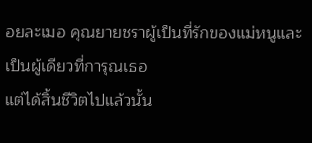อยละเมอ คุณยายชราผู้เป็นที่รักของแม่หนูและเป็นผู้เดียวที่การุณเธอ
แต่ได้สิ้นชีวิตไปแล้วนั้น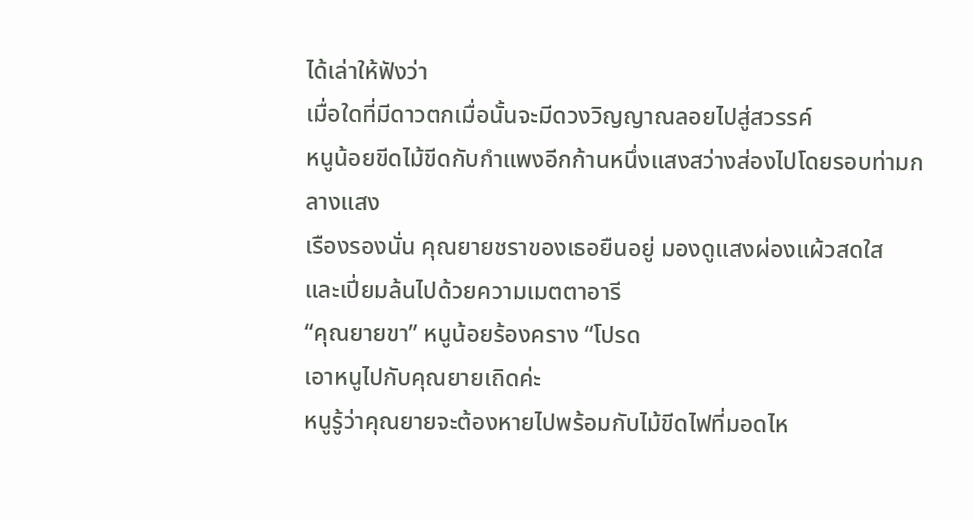ได้เล่าให้ฟังว่า
เมื่อใดที่มีดาวตกเมื่อนั้นจะมีดวงวิญญาณลอยไปสู่สวรรค์
หนูน้อยขีดไม้ขีดกับกำแพงอีกก้านหนึ่งแสงสว่างส่องไปโดยรอบท่ามกลางแสง
เรืองรองนั่น คุณยายชราของเธอยืนอยู่ มองดูแสงผ่องแผ้วสดใส
และเปี่ยมล้นไปด้วยความเมตตาอารี
“คุณยายขา” หนูน้อยร้องคราง “โปรด
เอาหนูไปกับคุณยายเถิดค่ะ
หนูรู้ว่าคุณยายจะต้องหายไปพร้อมกับไม้ขีดไฟที่มอดไห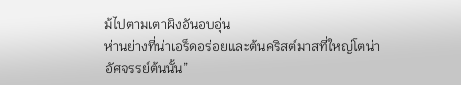ม้ไปตามเตาผิงอันอบอุ่น
ห่านย่างที่น่าเอร็ดอร่อยและต้นคริสต์มาสที่ใหญ่โตน่าอัศจรรย์ต้นนั้น”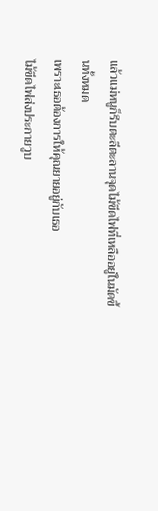แล้วแม่หนูก็รีบตะลีตะลานจุดไม้ขีดไฟที่เหลืออยู่ในมัดขึ้นทั้งหมด
เพราะเธอต้องการให้คุณยายอยู่กับเธอ
ไม้ขีดไฟส่งประกายวูบ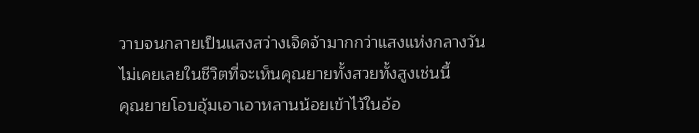วาบจนกลายเป็นแสงสว่างเจิดจ้ามากกว่าแสงแห่งกลางวัน
ไม่เคยเลยในชีวิตที่จะเห็นคุณยายทั้งสวยทั้งสูงเช่นนี้
คุณยายโอบอุ้มเอาเอาหลานน้อยเข้าไว้ในอ้อ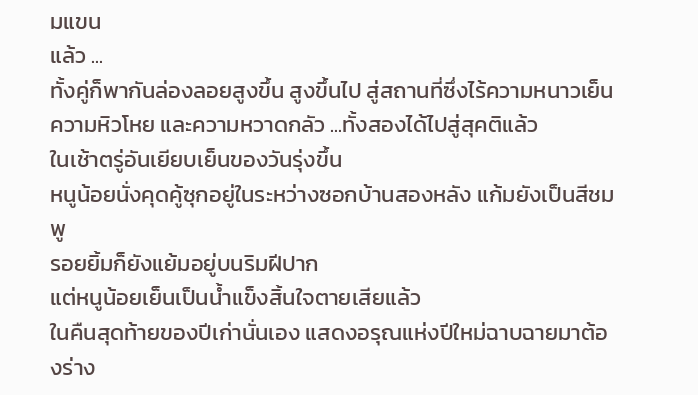มแขน
แล้ว ...
ทั้งคู่ก็พากันล่องลอยสูงขึ้น สูงขึ้นไป สู่สถานที่ซึ่งไร้ความหนาวเย็น
ความหิวโหย และความหวาดกลัว ...ทั้งสองได้ไปสู่สุคติแล้ว
ในเช้าตรู่อันเยียบเย็นของวันรุ่งขึ้น
หนูน้อยนั่งคุดคู้ซุกอยู่ในระหว่างซอกบ้านสองหลัง แก้มยังเป็นสีชมพู
รอยยิ้มก็ยังแย้มอยู่บนริมฝีปาก
แต่หนูน้อยเย็นเป็นน้ำแข็งสิ้นใจตายเสียแล้ว
ในคืนสุดท้ายของปีเก่านั่นเอง แสดงอรุณแห่งปีใหม่ฉาบฉายมาต้องร่าง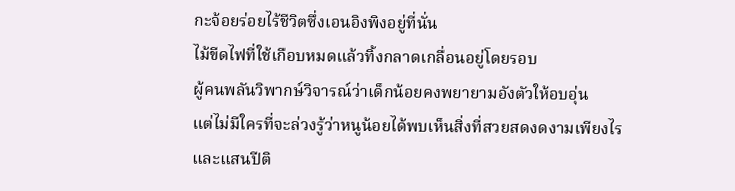กะจ้อยร่อยไร้ชีวิตซึ่งเอนอิงพิงอยู่ที่นั่น
ไม้ขีดไฟที่ใช้เกือบหมดแล้วทิ้งกลาดเกลื่อนอยู่โดยรอบ
ผู้คนพลันวิพากษ์วิจารณ์ว่าเด็กน้อยคงพยายามอังตัวให้อบอุ่น
แต่ไม่มีใครที่จะล่วงรู้ว่าหนูน้อยได้พบเห็นสิ่งที่สวยสดงดงามเพียงไร
และแสนปีติ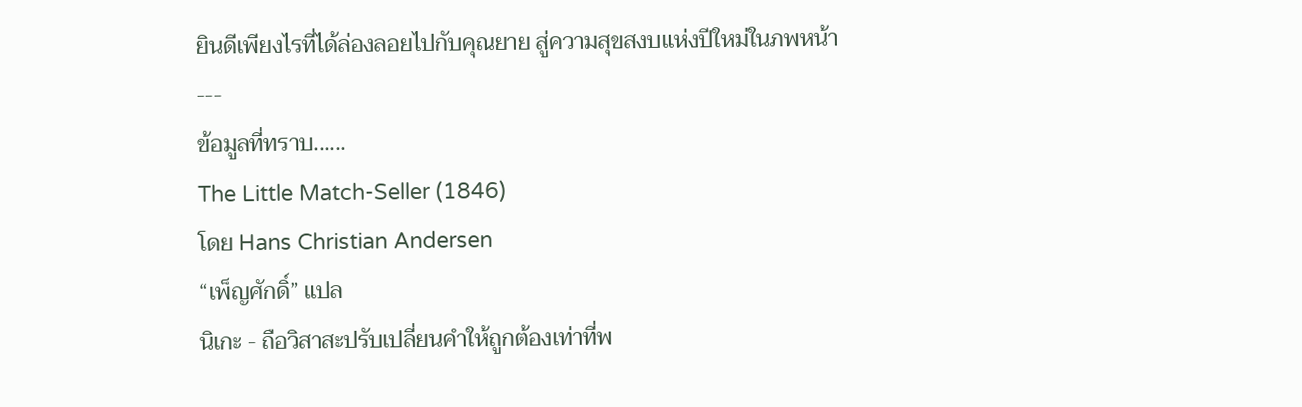ยินดีเพียงไรที่ได้ล่องลอยไปกับคุณยาย สู่ความสุขสงบแห่งปีใหม่ในภพหน้า
---
ข้อมูลที่ทราบ......
The Little Match-Seller (1846)
โดย Hans Christian Andersen
“เพ็ญศักดิ์” แปล
นิเกะ - ถือวิสาสะปรับเปลี่ยนคำให้ถูกต้องเท่าที่พ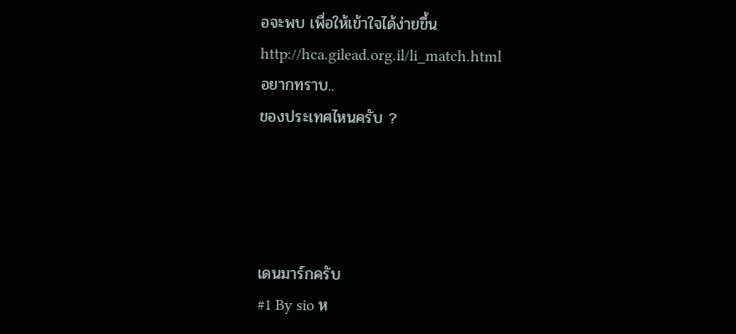อจะพบ เพื่อให้เข้าใจได้ง่ายขึ้น
http://hca.gilead.org.il/li_match.html
อยากทราบ..
ของประเทศไหนครับ ?




เดนมาร์กครับ
#1 By sio ห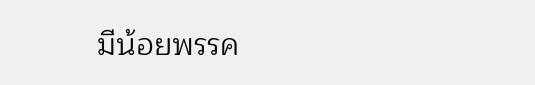มีน้อยพรรค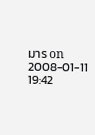มาร on 2008-01-11 19:42